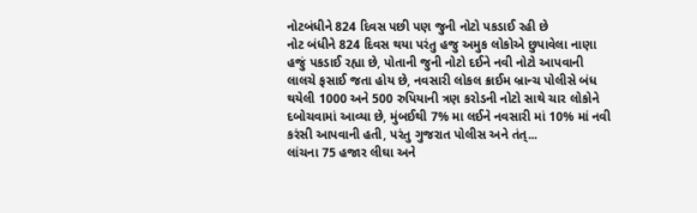નોટબંધીને 824 દિવસ પછી પણ જુની નોટો પકડાઈ રહી છે
નોટ બંધીને 824 દિવસ થયા પરંતુ હજુ અમુક લોકોએ છુપાવેલા નાણા હજું પકડાઈ રહ્યા છે, પોતાની જુની નોટો દઈને નવી નોટો આપવાની લાલચે ફસાઈ જતા હોય છે, નવસારી લોકલ ક્રાઈમ બ્રાન્ચ પોલીસે બંધ થયેલી 1000 અને 500 રુપિયાની ત્રણ કરોડની નોટો સાથે ચાર લોકોને દબોચવામાં આવ્યા છે, મુંબઈથી 7% મા લઈને નવસારી માં 10% માં નવી કરંસી આપવાની હતી, પરંતુ ગુજરાત પોલીસ અને તંત્...
લાંચના 75 હજાર લીઘા અને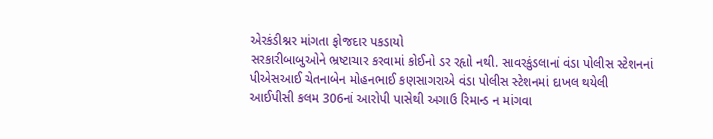એરકંડીશ્નર માંગતા ફોજદાર પકડાયો
સરકારીબાબુઓને ભ્રષ્ટાચાર કરવામાં કોઈનો ડર રહૃાો નથી. સાવરકુંડલાનાં વંડા પોલીસ સ્ટેશનનાં પીએસઆઈ ચેતનાબેન મોહનભાઈ કણસાગરાએ વંડા પોલીસ સ્ટેશનમાં દાખલ થયેલી આઈપીસી કલમ 306નાં આરોપી પાસેથી અગાઉ રિમાન્ડ ન માંગવા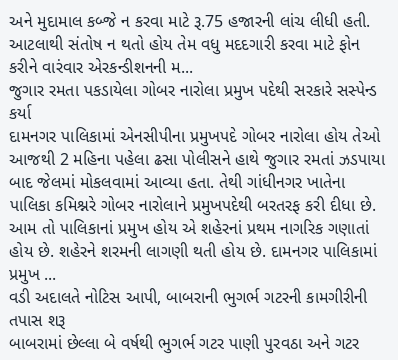અને મુદામાલ કબ્જે ન કરવા માટે રૂ.75 હજારની લાંચ લીધી હતી. આટલાથી સંતોષ ન થતો હોય તેમ વધુ મદદગારી કરવા માટે ફોન કરીને વારંવાર એરકન્ડીશનની મ...
જુગાર રમતા પકડાયેલા ગોબર નારોલા પ્રમુખ પદેથી સરકારે સસ્પેન્ડ કર્યા
દામનગર પાલિકામાં એનસીપીના પ્રમુખપદે ગોબર નારોલા હોય તેઓ આજથી 2 મહિના પહેલા ઢસા પોલીસને હાથે જુગાર રમતાં ઝડપાયા બાદ જેલમાં મોકલવામાં આવ્યા હતા. તેથી ગાંધીનગર ખાતેના પાલિકા કમિશ્નરે ગોબર નારોલાને પ્રમુખપદેથી બરતરફ કરી દીધા છે. આમ તો પાલિકાનાં પ્રમુખ હોય એ શહેરનાં પ્રથમ નાગરિક ગણાતાં હોય છે. શહેરને શરમની લાગણી થતી હોય છે. દામનગર પાલિકામાં પ્રમુખ ...
વડી અદાલતે નોટિસ આપી, બાબરાની ભુગર્ભ ગટરની કામગીરીની તપાસ શરૂ
બાબરામાં છેલ્લા બે વર્ષથી ભુગર્ભ ગટર પાણી પુરવઠા અને ગટર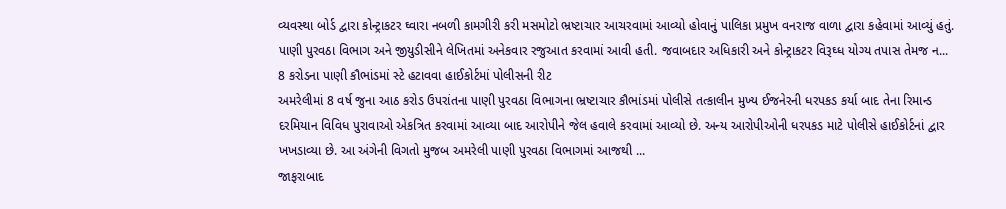વ્યવસ્થા બોર્ડ દ્વારા કોન્ટ્રાકટર ઘ્વારા નબળી કામગીરી કરી મસમોટો ભ્રષ્ટાચાર આચરવામાં આવ્યો હોવાનું પાલિકા પ્રમુખ વનરાજ વાળા દ્વારા કહેવામાં આવ્યું હતું. પાણી પુરવઠા વિભાગ અને જીયુડીસીને લેખિતમાં અનેકવાર રજુઆત કરવામાં આવી હતી. જવાબદાર અધિકારી અને કોન્ટ્રાકટર વિરૂઘ્ધ યોગ્ય તપાસ તેમજ ન...
8 કરોડના પાણી કૌભાંડમાં સ્ટે હટાવવા હાઈકોર્ટમાં પોલીસની રીટ
અમરેલીમાં 8 વર્ષ જુના આઠ કરોડ ઉપરાંતના પાણી પુરવઠા વિભાગના ભ્રષ્ટાચાર કૌભાંડમાં પોલીસે તત્કાલીન મુખ્ય ઈજનેરની ધરપકડ કર્યા બાદ તેના રિમાન્ડ દરમિયાન વિવિધ પુરાવાઓ એકત્રિત કરવામાં આવ્યા બાદ આરોપીને જેલ હવાલે કરવામાં આવ્યો છે. અન્ય આરોપીઓની ધરપકડ માટે પોલીસે હાઈકોર્ટનાં દ્વાર ખખડાવ્યા છે. આ અંગેની વિગતો મુજબ અમરેલી પાણી પુરવઠા વિભાગમાં આજથી ...
જાફરાબાદ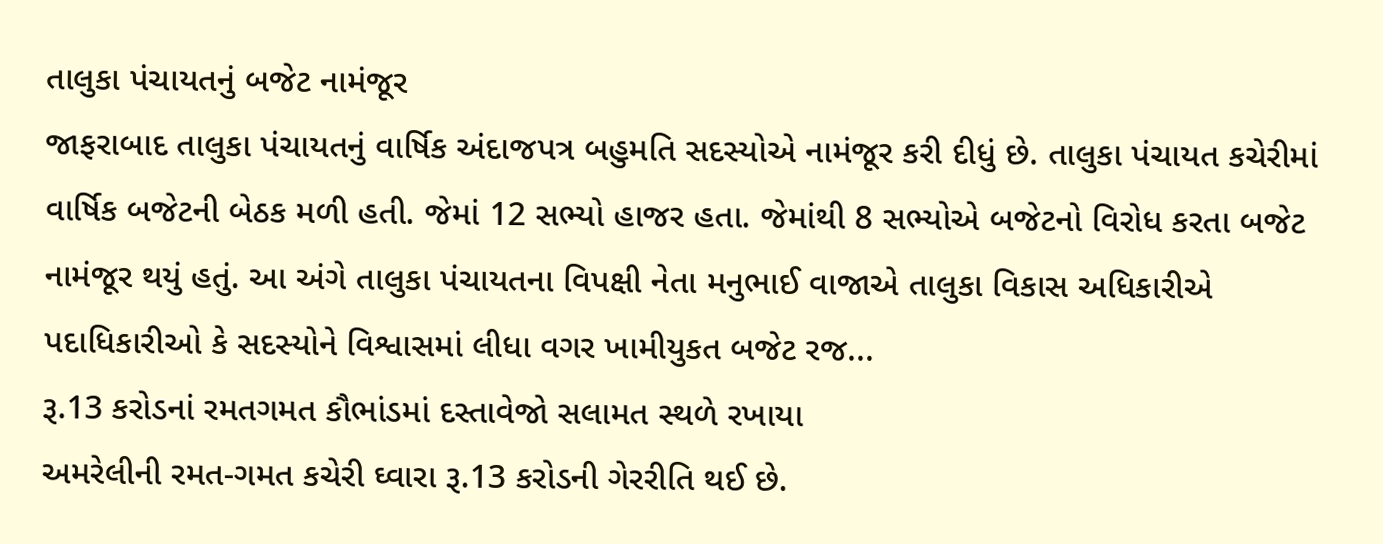તાલુકા પંચાયતનું બજેટ નામંજૂર
જાફરાબાદ તાલુકા પંચાયતનું વાર્ષિક અંદાજપત્ર બહુમતિ સદસ્યોએ નામંજૂર કરી દીધું છે. તાલુકા પંચાયત કચેરીમાં વાર્ષિક બજેટની બેઠક મળી હતી. જેમાં 12 સભ્યો હાજર હતા. જેમાંથી 8 સભ્યોએ બજેટનો વિરોધ કરતા બજેટ નામંજૂર થયું હતું. આ અંગે તાલુકા પંચાયતના વિપક્ષી નેતા મનુભાઈ વાજાએ તાલુકા વિકાસ અધિકારીએ પદાધિકારીઓ કે સદસ્યોને વિશ્વાસમાં લીધા વગર ખામીયુકત બજેટ રજ...
રૂ.13 કરોડનાં રમતગમત કૌભાંડમાં દસ્તાવેજો સલામત સ્થળે રખાયા
અમરેલીની રમત-ગમત કચેરી ઘ્વારા રૂ.13 કરોડની ગેરરીતિ થઈ છે.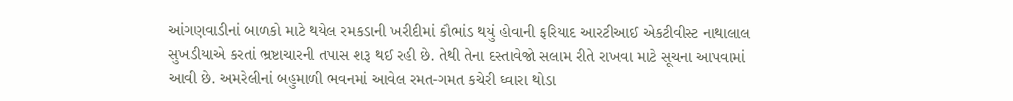આંગણવાડીનાં બાળકો માટે થયેલ રમકડાની ખરીદીમાં કૌભાંડ થયું હોવાની ફરિયાદ આરટીઆઈ એકટીવીસ્ટ નાથાલાલ સુખડીયાએ કરતાં ભ્રષ્ટાચારની તપાસ શરૂ થઈ રહી છે. તેથી તેના દસ્તાવેજો સલામ રીતે રાખવા માટે સૂચના આપવામાં આવી છે. અમરેલીનાં બહુમાળી ભવનમાં આવેલ રમત-ગમત કચેરી ઘ્વારા થોડા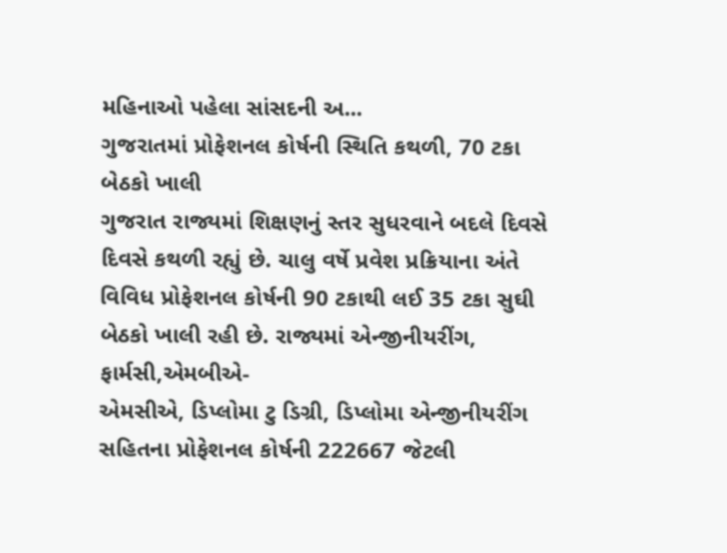મહિનાઓ પહેલા સાંસદની અ...
ગુજરાતમાં પ્રોફેશનલ કોર્ષની સ્થિતિ કથળી, 70 ટકા બેઠકો ખાલી
ગુજરાત રાજ્યમાં શિક્ષણનું સ્તર સુધરવાને બદલે દિવસે દિવસે કથળી રહ્યું છે. ચાલુ વર્ષે પ્રવેશ પ્રક્રિયાના અંતે વિવિધ પ્રોફેશનલ કોર્ષની 90 ટકાથી લઈ 35 ટકા સુઘી બેઠકો ખાલી રહી છે. રાજ્યમાં એન્જીનીયરીંગ, ફાર્મસી,એમબીએ-
એમસીએ, ડિપ્લોમા ટુ ડિગ્રી, ડિપ્લોમા એન્જીનીયરીંગ સહિતના પ્રોફેશનલ કોર્ષની 222667 જેટલી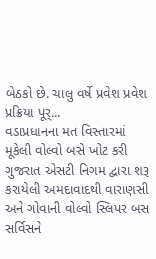બેઠકો છે. ચાલુ વર્ષે પ્રવેશ પ્રવેશ પ્રક્રિયા પૂર્...
વડાપ્રધાનના મત વિસ્તારમાં મૂકેલી વોલ્વો બસે ખોટ કરી
ગુજરાત એસટી નિગમ દ્વારા શરૂ કરાયેલી અમદાવાદથી વારાણસી અને ગોવાની વોલ્વો સ્લિપર બસ સર્વિસને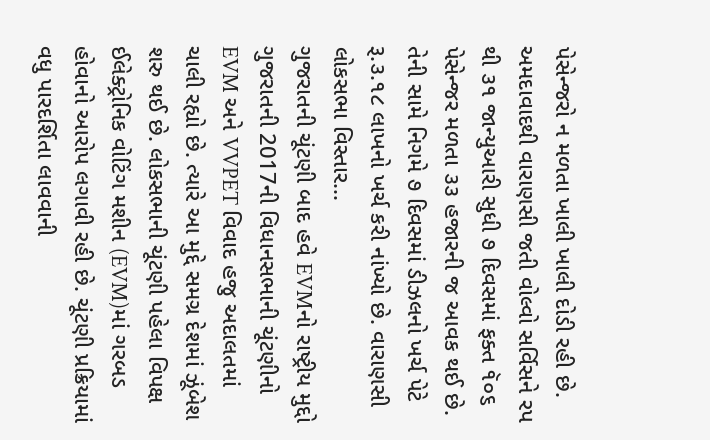પેસેન્જરો ન મળતા ખાલી ખાલી દોડી રહી છે. અમદાવાદથી વારાણસી જતી વોલ્વો સર્વિસને રપ થી ૩૧ જાન્યુઆરી સુધી ૭ દિવસમાં ફક્ત ૧ૅ૦૬ પેસેન્જર મળતા ૩૩ હજારની જ આવક થઈ છે. તેની સામે નિગમે ૭ દિવસમાં ડીઝલનો ખર્ચ પેટે રૂ.૩.૧૮ લાખનો ખર્ચ કરી નાંખ્યો છે. વારાણસી લોકસભા વિસ્તાર...
ગુજરાતની ચૂંટણી બાદ હવે EVMનો રાષ્ટ્રીય મુદ્દો
ગુજરાતની 2017ની વિધાનસભાની ચૂંટણીનો EVM અને VVPET વિવાદ હજુ અદાલતમાં ચાલી રહ્યો છે. ત્યારે આ મુદ્દે સમગ્ર દેશમાં ઝૂંબેશ શરુ થઈ છે. લોકસભાની ચૂંટણી પહેલા વિપક્ષ ઈલેક્ટ્રોનિક વોટિંગ મશીન (EVM)માં ગરબડ હોવાનો આરોપ લગાવી રહી છે. ચૂંટણી પ્રક્રિયામાં વધુ પારદર્શિતા લાવવાની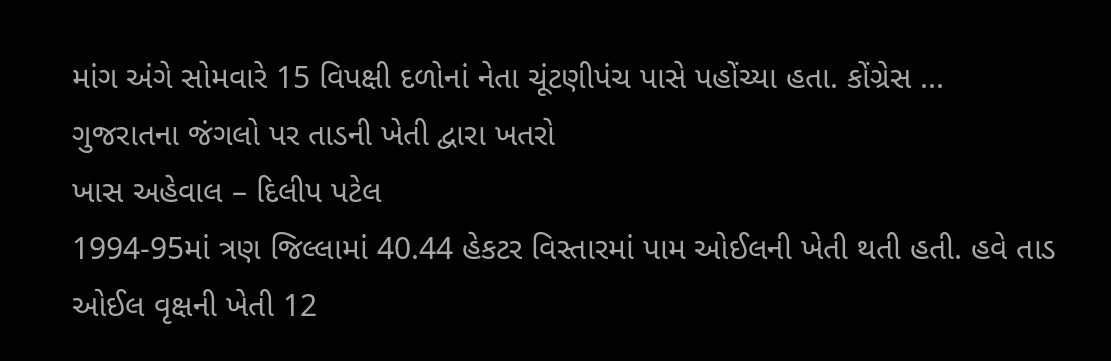માંગ અંગે સોમવારે 15 વિપક્ષી દળોનાં નેતા ચૂંટણીપંચ પાસે પહોંચ્યા હતા. કોંગ્રેસ ...
ગુજરાતના જંગલો પર તાડની ખેતી દ્વારા ખતરો
ખાસ અહેવાલ – દિલીપ પટેલ
1994-95માં ત્રણ જિલ્લામાં 40.44 હેકટર વિસ્તારમાં પામ ઓઈલની ખેતી થતી હતી. હવે તાડ ઓઈલ વૃક્ષની ખેતી 12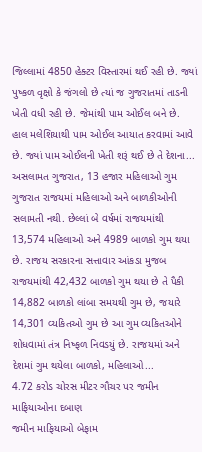જિલ્લામાં 4850 હેક્ટર વિસ્તારમાં થઈ રહી છે. જ્યાં પુષ્કળ વૃક્ષો કે જંગલો છે ત્યાં જ ગુજરાતમાં તાડની ખેતી વધી રહી છે. જેમાંથી પામ ઓઈલ બને છે. હાલ મલેશિયાથી પામ ઓઈલ આયાત કરવામાં આવે છે. જ્યાં પામ ઓઈલની ખેતી શરૂં થઈ છે તે દેશના...
અસલામત ગુજરાત, 13 હજાર મહિલાઓ ગુમ
ગુજરાત રાજયમાં મહિલાઓ અને બાળકીઓની સલામતી નથી. છેલ્લાં બે વર્ષમાં રાજયમાંથી 13,574 મહિલાઓ અને 4989 બાળકો ગુમ થયા છે. રાજય સરકારના સત્તાવાર આંકડા મુજબ રાજયમાંથી 42,432 બાળકો ગુમ થયા છે તે પૈકી 14,882 બાળકો લાંબા સમયથી ગુમ છે, જયારે 14,301 વ્યકિતઓ ગુમ છે આ ગુમ વ્યકિતઓને શોધવામાં તંત્ર નિષ્ફળ નિવડયું છે. રાજયમાં અને દેશમાં ગુમ થયેલા બાળકો, મહિલાઓ...
4.72 કરોડ ચોરસ મીટર ગૌચર પર જમીન માફિયાઓના દબાણ
જમીન માફિયાઓ બેફામ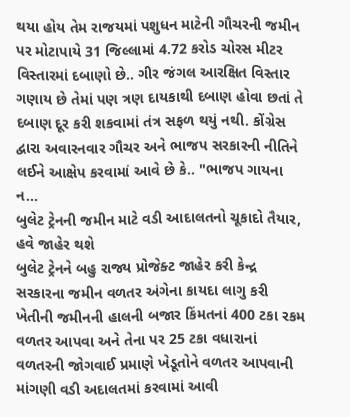થયા હોય તેમ રાજયમાં પશુધન માટેની ગૌચરની જમીન પર મોટાપાયે 31 જિલ્લામાં 4.72 કરોડ ચોરસ મીટર વિસ્તારમાં દબાણો છે.. ગીર જંગલ આરક્ષિત વિસ્તાર ગણાય છે તેમાં પણ ત્રણ દાયકાથી દબાણ હોવા છતાં તે દબાણ દૂર કરી શકવામાં તંત્ર સફળ થયું નથી. કોંગ્રેસ દ્વારા અવારનવાર ગૌચર અને ભાજપ સરકારની નીતિને લઈને આક્ષેપ કરવામાં આવે છે કે.. "ભાજપ ગાયના ન...
બુલેટ ટ્રેનની જમીન માટે વડી આદાલતનો ચૂકાદો તૈયાર, હવે જાહેર થશે
બુલેટ ટ્રેનને બહુ રાજ્ય પ્રોજેક્ટ જાહેર કરી કેન્દ્ર સરકારના જમીન વળતર અંગેના કાયદા લાગુ કરી ખેતીની જમીનની હાલની બજાર કિંમતનાં 400 ટકા રકમ વળતર આપવા અને તેના પર 25 ટકા વધારાનાં વળતરની જોગવાઈ પ્રમાણે ખેડૂતોને વળતર આપવાની માંગણી વડી અદાલતમાં કરવામાં આવી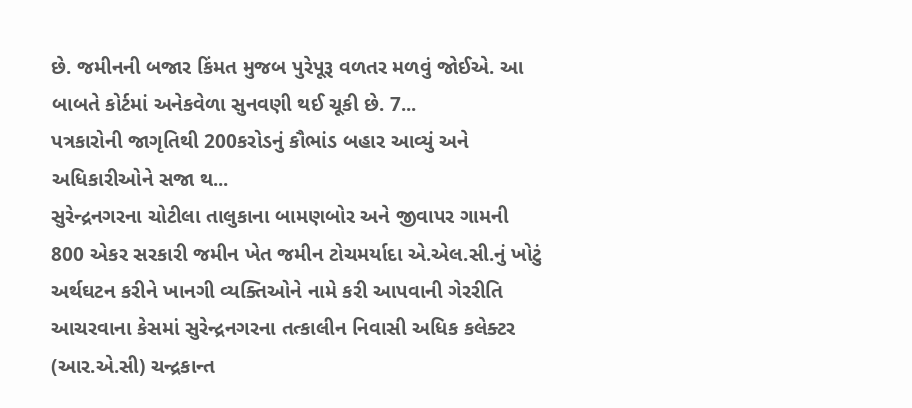છે. જમીનની બજાર કિંમત મુજબ પુરેપૂરૂ વળતર મળવું જોઈએ. આ બાબતે કોર્ટમાં અનેકવેળા સુનવણી થઈ ચૂકી છે. 7...
પત્રકારોની જાગૃતિથી 200કરોડનું કૌભાંડ બહાર આવ્યું અને અધિકારીઓને સજા થ...
સુરેન્દ્રનગરના ચોટીલા તાલુકાના બામણબોર અને જીવાપર ગામની 800 એકર સરકારી જમીન ખેત જમીન ટોચમર્યાદા એ.એલ.સી.નું ખોટું અર્થઘટન કરીને ખાનગી વ્યક્તિઓને નામે કરી આપવાની ગેરરીતિ આચરવાના કેસમાં સુરેન્દ્રનગરના તત્કાલીન નિવાસી અધિક કલેક્ટર (આર.એ.સી) ચન્દ્રકાન્ત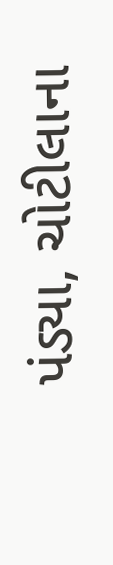પંડ્યા, ચોટીલાના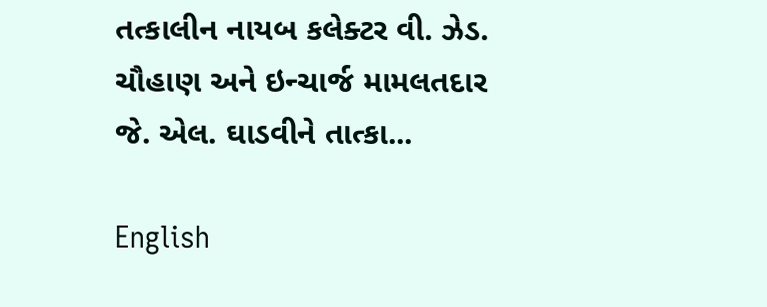તત્કાલીન નાયબ કલેક્ટર વી. ઝેડ. ચૌહાણ અને ઇન્ચાર્જ મામલતદાર જે. એલ. ઘાડવીને તાત્કા...

English